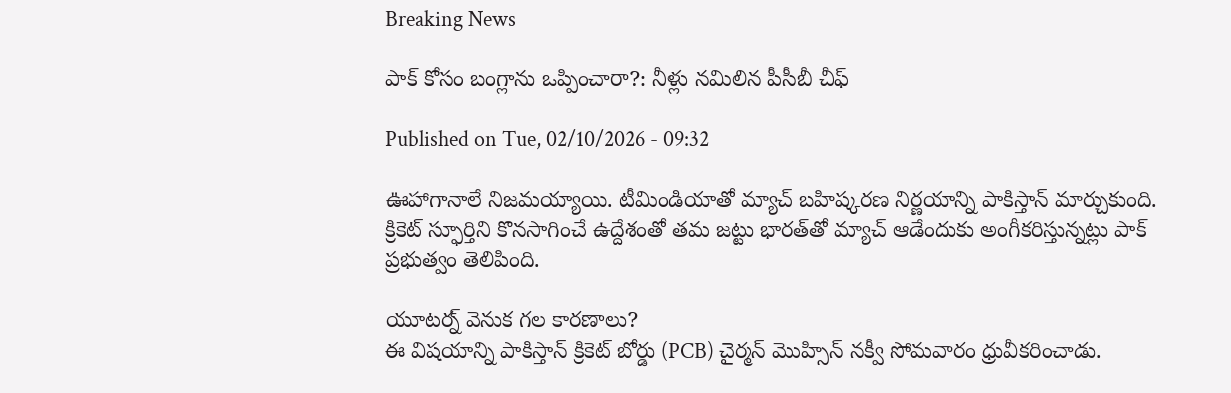Breaking News

పాక్‌ కోసం బంగ్లాను ఒప్పించారా?: నీళ్లు నమిలిన పీసీబీ చీఫ్‌

Published on Tue, 02/10/2026 - 09:32

ఊహాగానాలే నిజమయ్యాయి. టీమిండియాతో మ్యాచ్‌ బహిష్కరణ నిర్ణయాన్ని పాకిస్తాన్‌ మార్చుకుంది. క్రికెట్‌ స్ఫూర్తిని కొనసాగించే ఉద్దేశంతో తమ జట్టు భారత్‌తో మ్యాచ్‌ ఆడేందుకు అంగీకరిస్తున్నట్లు పాక్‌ ప్రభుత్వం తెలిపింది.

యూటర్న్‌ వెనుక గల కారణాలు?
ఈ విషయాన్ని పాకిస్తాన్‌ క్రికెట్‌ బోర్డు (PCB) చైర్మన్‌ మొహ్సిన్‌ నక్వీ సోమవారం ధ్రువీకరించాడు.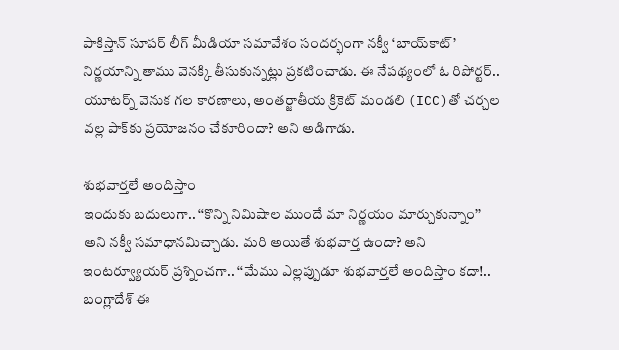పాకిస్తాన్‌ సూపర్‌ లీగ్‌ మీడియా సమావేశం సందర్భంగా నక్వీ ‘బాయ్‌కాట్‌’ నిర్ణయాన్ని తాము వెనక్కి తీసుకున్నట్లు ప్రకటించాడు. ఈ నేపథ్యంలో ఓ రిపోర్టర్‌.. యూటర్న్‌ వెనుక గల కారణాలు, అంతర్జాతీయ క్రికెట్‌ మండలి (ICC)తో చర్చల వల్ల పాక్‌కు ప్రయోజనం చేకూరిందా? అని అడిగాడు.

శుభవార్తలే అందిస్తాం
ఇందుకు బదులుగా.. ‘‘కొన్ని నిమిషాల ముందే మా నిర్ణయం మార్చుకున్నాం’’ అని నక్వీ సమాధానమిచ్చాడు. మరి అయితే శుభవార్త ఉందా? అని ఇంటర్వ్యూయర్‌ ప్రశ్నించగా.. ‘‘మేము ఎల్లప్పుడూ శుభవార్తలే అందిస్తాం కదా!.. బంగ్లాదేశ్‌ ఈ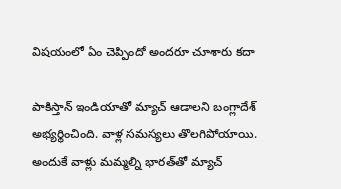విషయంలో ఏం చెప్పిందో అందరూ చూశారు కదా

పాకిస్తాన్‌ ఇండియాతో మ్యాచ్‌ ఆడాలని బంగ్లాదేశ్‌ అభ్యర్థించింది. వాళ్ల సమస్యలు తొలగిపోయాయి. అందుకే వాళ్లు మమ్మల్ని భారత్‌తో మ్యాచ్‌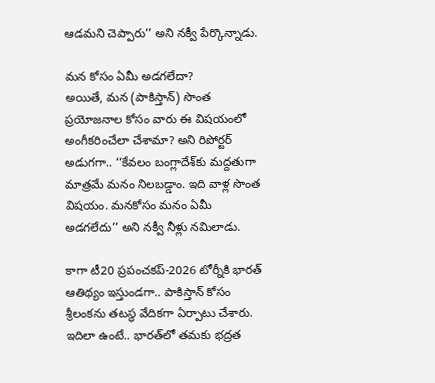ఆడమని చెప్పారు’’ అని నక్వీ పేర్కొన్నాడు.

మన కోసం ఏమీ అడగలేదా?
అయితే, మన (పాకిస్తాన్‌) సొంత ప్రయోజనాల కోసం వారు ఈ విషయంలో అంగీకరించేలా చేశామా? అని రిపోర్టర్‌ అడుగగా.. ‘‘కేవలం బంగ్లాదేశ్‌కు మద్దతుగా మాత్రమే మనం నిలబడ్డాం. ఇది వాళ్ల సొంత విషయం. మనకోసం మనం ఏమీ అడగలేదు’’ అని నక్వీ నీళ్లు నమిలాడు.

కాగా టీ20 ప్రపంచకప్‌-2026 టోర్నీకి భారత్‌ ఆతిథ్యం ఇస్తుండగా.. పాకిస్తాన్‌ కోసం శ్రీలంకను తటస్థ వేదికగా ఏర్పాటు చేశారు. ఇదిలా ఉంటే.. భారత్‌లో తమకు భద్రత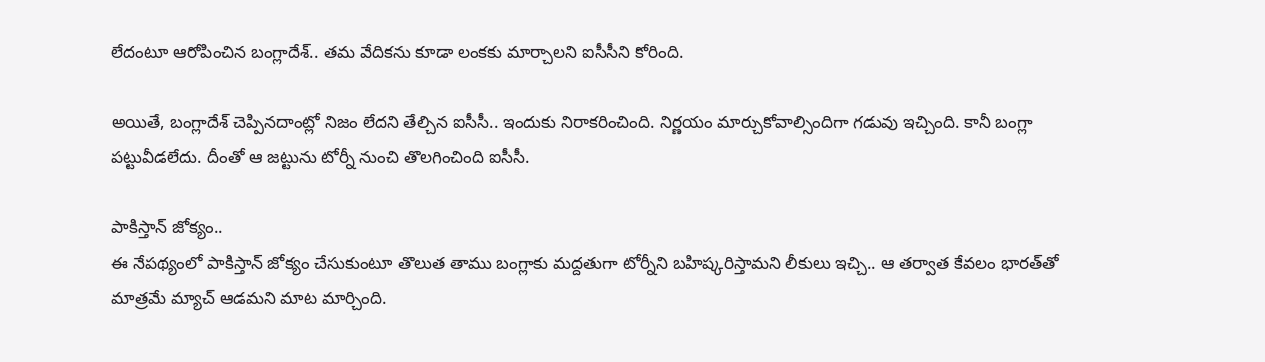లేదంటూ ఆరోపించిన బంగ్లాదేశ్‌.. తమ వేదికను కూడా లంకకు మార్చాలని ఐసీసీని కోరింది.

అయితే, బంగ్లాదేశ్‌ చెప్పినదాంట్లో నిజం లేదని తేల్చిన ఐసీసీ.. ఇందుకు నిరాకరించింది. నిర్ణయం మార్చుకోవాల్సిందిగా గడువు ఇచ్చింది. కానీ బంగ్లా పట్టువీడలేదు. దీంతో ఆ జట్టును టోర్నీ నుంచి తొలగించింది ఐసీసీ.

పాకిస్తాన్‌ జోక్యం..
ఈ నేపథ్యంలో పాకిస్తాన్‌ జోక్యం చేసుకుంటూ తొలుత తాము బంగ్లాకు మద్దతుగా టోర్నీని బహిష్కరిస్తామని లీకులు ఇచ్చి.. ఆ తర్వాత కేవలం భారత్‌తో మాత్రమే మ్యాచ్‌ ఆడమని మాట మార్చింది.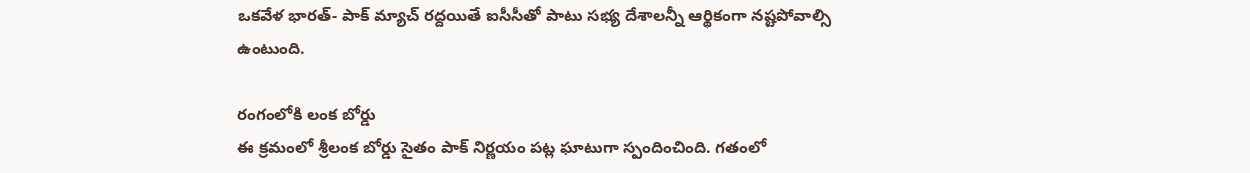ఒకవేళ భారత్‌- పాక్‌ మ్యాచ్‌ రద్దయితే ఐసీసీతో పాటు సభ్య దేశాలన్నీ ఆర్థికంగా నష్టపోవాల్సి ఉంటుంది.

రంగంలోకి లంక బోర్డు
ఈ క్రమంలో శ్రీలంక బోర్డు సైతం పాక్‌ నిర్ణయం పట్ల ఘాటుగా స్పందించింది. గతంలో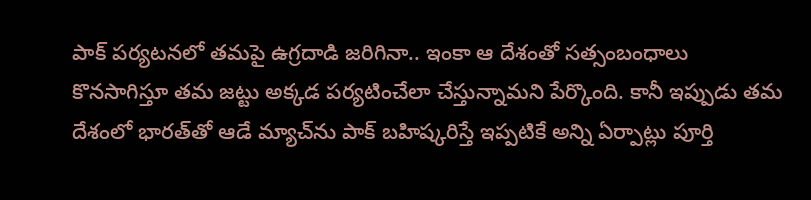పాక్‌ పర్యటనలో తమపై ఉగ్రదాడి జరిగినా.. ఇంకా ఆ దేశంతో సత్సంబంధాలు కొనసాగిస్తూ తమ జట్టు అక్కడ పర్యటించేలా చేస్తున్నామని పేర్కొంది. కానీ ఇప్పుడు తమ దేశంలో భారత్‌తో ఆడే మ్యాచ్‌ను పాక్‌ బహిష్కరిస్తే ఇప్పటికే అన్ని ఏర్పాట్లు పూర్తి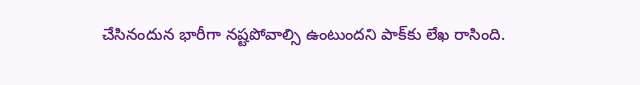చేసినందున భారీగా నష్టపోవాల్సి ఉంటుందని పాక్‌కు లేఖ రాసింది.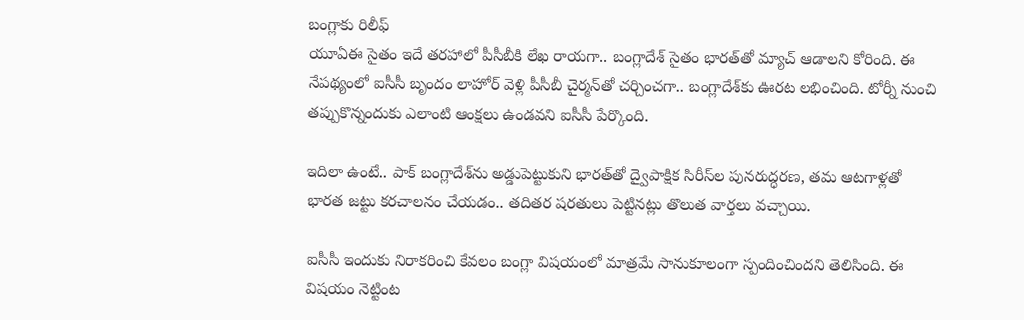బంగ్లాకు రిలీఫ్‌
యూఏఈ సైతం ఇదే తరహాలో పీసీబీకి లేఖ రాయగా.. బంగ్లాదేశ్‌ సైతం భారత్‌తో మ్యాచ్‌ ఆడాలని కోరింది. ఈ నేపథ్యంలో ఐసీసీ బృందం లాహోర్‌ వెళ్లి పీసీబీ చైర్మన్‌తో చర్చించగా.. బంగ్లాదేశ్‌కు ఊరట లభించింది. టోర్నీ నుంచి తప్పుకొన్నందుకు ఎలాంటి ఆంక్షలు ఉండవని ఐసీసీ పేర్కొంది.

ఇదిలా ఉంటే.. పాక్‌ బంగ్లాదేశ్‌ను అడ్డుపెట్టుకుని భారత్‌తో ద్వైపాక్షిక సిరీస్‌ల పునరుద్ధరణ, తమ ఆటగాళ్లతో భారత జట్టు కరచాలనం చేయడం.. తదితర షరతులు పెట్టినట్లు తొలుత వార్తలు వచ్చాయి.

ఐసీసీ ఇందుకు నిరాకరించి కేవలం బంగ్లా విషయంలో మాత్రమే సానుకూలంగా స్పందించిందని తెలిసింది. ఈ విషయం నెట్టింట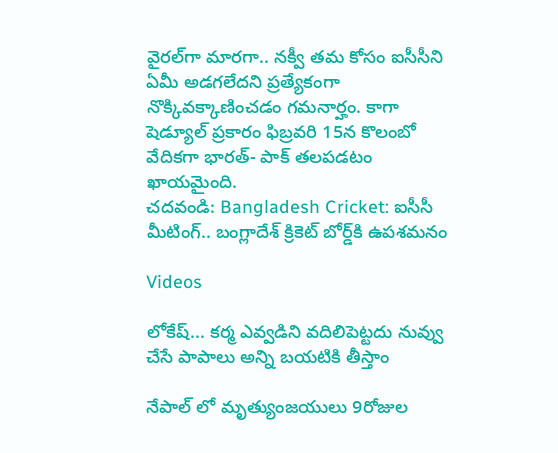వైరల్‌గా మారగా.. నక్వీ తమ కోసం ఐసీసీని ఏమీ అడగలేదని ప్రత్యేకంగా నొక్కివక్కాణించడం గమనార్హం. కాగా షెడ్యూల్‌ ప్రకారం ఫిబ్రవరి 15న కొలంబో వేదికగా భారత్‌- పాక్‌ తలపడటం ఖాయమైంది.
చదవండి: Bangladesh Cricket: ఐసీసీ మీటింగ్.. బంగ్లాదేశ్‌ క్రికెట్ బోర్డ్‌కి ఉపశమనం

Videos

లోకేష్... కర్మ ఎవ్వడిని వదిలిపెట్టదు నువ్వు చేసే పాపాలు అన్ని బయటికి తీస్తాం

నేపాల్ లో మృత్యుంజయులు 9రోజుల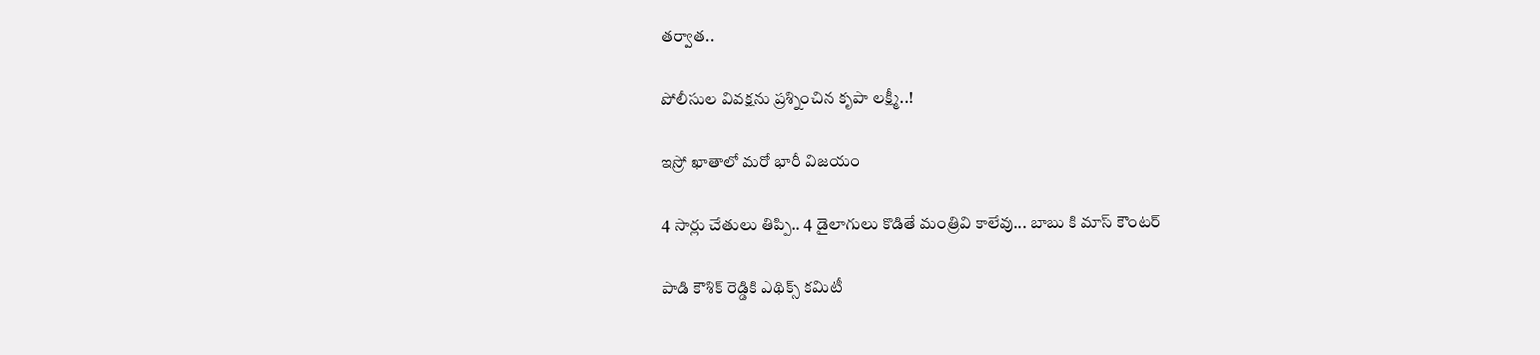తర్వాత..

పోలీసుల వివక్షను ప్రశ్నించిన కృపా లక్ష్మీ..!

ఇస్రో ఖాతాలో మరో భారీ విజయం

4 సార్లు చేతులు తిప్పి.. 4 డైలాగులు కొడితే మంత్రివి కాలేవు... బాబు కి మాస్ కౌంటర్

పాడి కౌశిక్ రెడ్డికి ఎథిక్స్ కమిటీ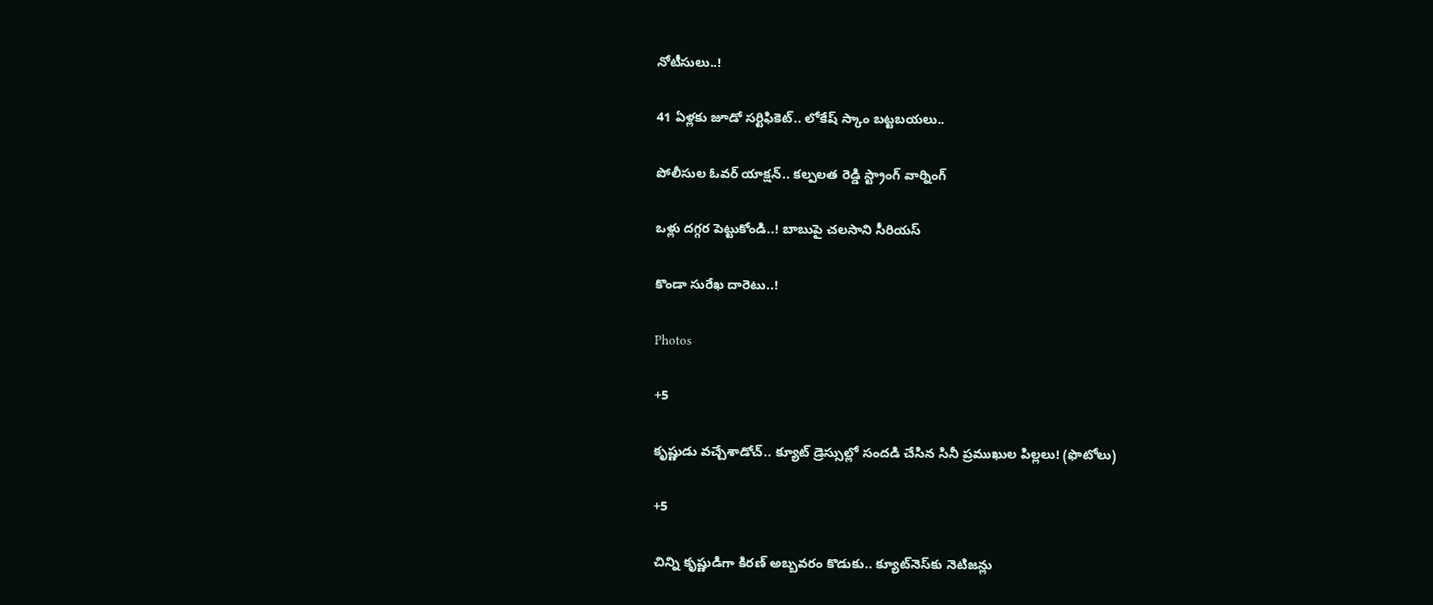నోటీసులు..!

41 ఏళ్లకు జూడో సర్టిఫికెట్.. లోకేష్ స్కాం బట్టబయలు..

పోలీసుల ఓవర్ యాక్షన్.. కల్పలత రెడ్డి స్ట్రాంగ్ వార్నింగ్

ఒళ్లు దగ్గర పెట్టుకోండి..! బాబుపై చలసాని సీరియస్

కొండా సురేఖ దారెటు..!

Photos

+5

కృష్ణుడు వచ్చేశాడోచ్.. క్యూట్ డ్రెస్సుల్లో సందడి చేసిన సినీ ప్రముఖుల పిల్లలు! (ఫొటోలు)

+5

చిన్ని కృష్ణుడిగా కిరణ్ అబ్బవరం కొడుకు.. క్యూట్‌నెస్‌కు నెటిజన్లు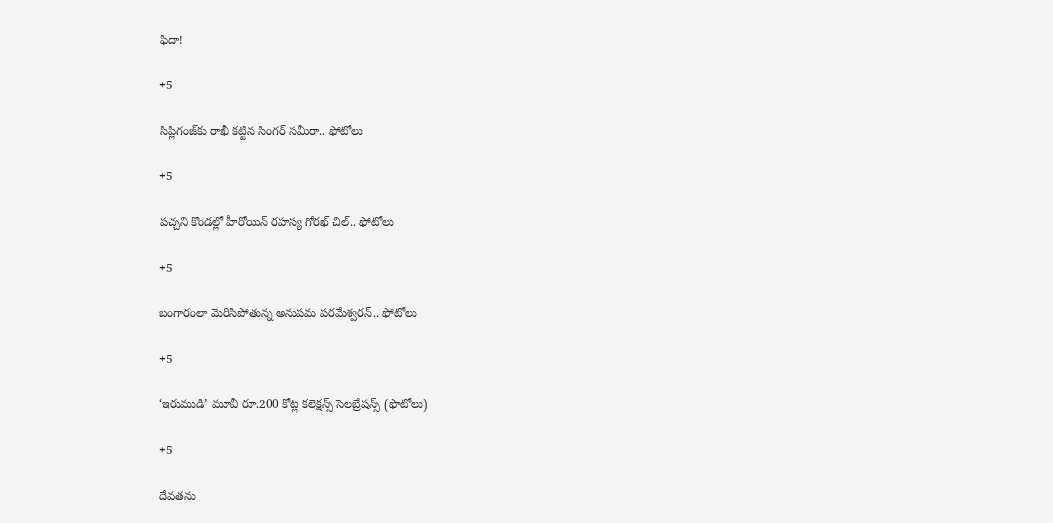ఫిదా!

+5

సిప్లిగంజ్‌కు రాఖీ కట్టిన సింగర్ సమీరా.. ఫోటోలు

+5

పచ్చని కొండల్లో హీరోయిన్ రహస్య గోరఖ్ చిల్.. ఫోటోలు

+5

బంగారంలా మెరిసిపోతున్న అనుపమ పరమేశ్వరన్.. ఫోటోలు

+5

‘ఇరుముడి’ మూవీ రూ.200 కోట్ల కలెక్షన్స్ సెలబ్రేషన్స్ (ఫొటోలు)

+5

దేవతను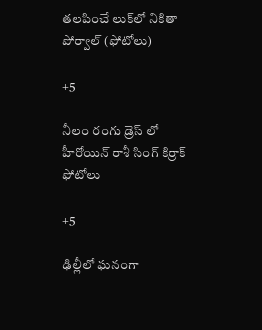తలపించే లుక్‌లో నికితా పోర్వాల్‌ (ఫోటోలు)

+5

నీలం రంగు డ్రెస్ లో హీరోయిన్ రాశీ సింగ్ కిర్రాక్ ఫోటోలు

+5

ఢిల్లీలో ఘనంగా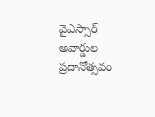వైఎస్సార్‌ అవార్డుల ప్రదానోత్సవం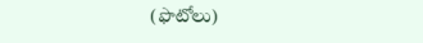(ఫొటోలు)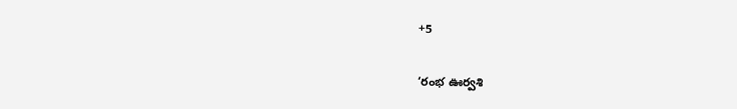+5

‘రంభ ఊర్వశి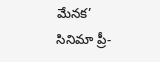మేనక’ సినిమా ప్రీ-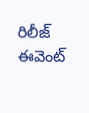రిలీజ్ ఈవెంట్‌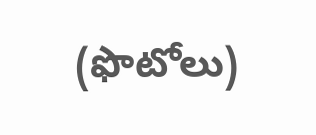(ఫొటోలు)